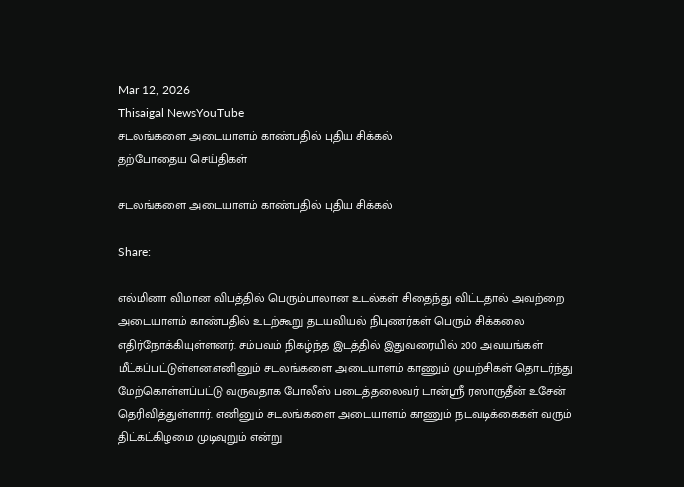Mar 12, 2026
Thisaigal NewsYouTube
சடலங்களை அடையாளம் காண்பதில் புதிய சிக்கல்
தற்போதைய செய்திகள்

சடலங்களை அடையாளம் காண்பதில் புதிய சிக்கல்

Share:

எல்மினா விமான விபத்தில் பெரும்பாலான உடல்கள் சிதைந்து விட்டதால் அவற்றை அடையாளம் காண்பதில் உடற்கூறு தடயவியல் நிபுணர்கள் பெரும் சிக்கலை எதிர்நோக்கியுள்ளனர். சம்பவம் நிகழ்ந்த இடத்தில் இதுவரையில் 200 அவயங்கள் மீட்கப்பட்டுள்ளன.எனினும் சடலங்களை அடையாளம் காணும் முயற்சிகள் தொடர்ந்து மேற்கொள்ளப்பட்டு வருவதாக போலீஸ் படைத்தலைவர் டான்ஸ்ரீ ரஸாருதீன் உசேன் தெரிவித்துள்ளார். எனினும் சடலங்களை அடையாளம் காணும் நடவடிக்கைகள் வரும் திட்கட்கிழமை முடிவுறும் என்று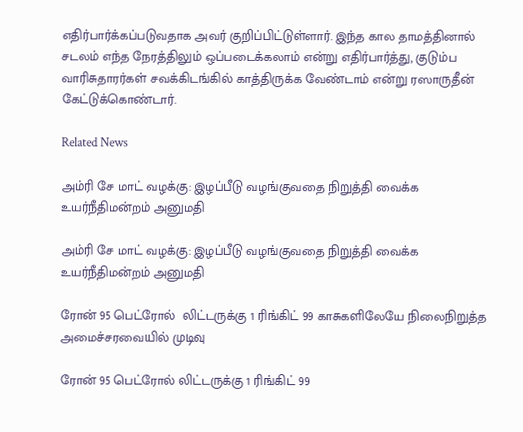எதிர்பார்க்கப்படுவதாக அவர் குறிப்பிட்டுள்ளார். இந்த கால தாமத்தினால் சடலம் எந்த நேரத்திலும் ஒப்படைக்கலாம் என்று எதிர்பார்த்து, குடும்ப வாரிசுதாரர்கள் சவக்கிடங்கில் காத்திருக்க வேண்டாம் என்று ரஸாருதீன் கேட்டுக்கொண்டார்.

Related News

அம்ரி சே மாட் வழக்கு: இழப்பீடு வழங்குவதை நிறுத்தி வைக்க உயர்நீதிமன்றம் அனுமதி

அம்ரி சே மாட் வழக்கு: இழப்பீடு வழங்குவதை நிறுத்தி வைக்க உயர்நீதிமன்றம் அனுமதி

ரோன் 95 பெட்ரோல்  லிட்டருக்கு 1 ரிங்கிட் 99 காசுகளிலேயே நிலைநிறுத்த அமைச்சரவையில் முடிவு

ரோன் 95 பெட்ரோல் லிட்டருக்கு 1 ரிங்கிட் 99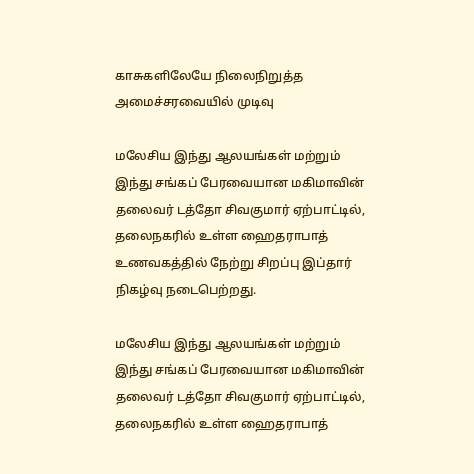காசுகளிலேயே நிலைநிறுத்த அமைச்சரவையில் முடிவு

மலேசிய இந்து ஆலயங்கள் மற்றும் இந்து சங்கப் பேரவையான மகிமாவின் தலைவர் டத்தோ சிவகுமார் ஏற்பாட்டில், தலைநகரில் உள்ள ஹைதராபாத் உணவகத்தில் நேற்று சிறப்பு இப்தார் நிகழ்வு நடைபெற்றது.

மலேசிய இந்து ஆலயங்கள் மற்றும் இந்து சங்கப் பேரவையான மகிமாவின் தலைவர் டத்தோ சிவகுமார் ஏற்பாட்டில், தலைநகரில் உள்ள ஹைதராபாத்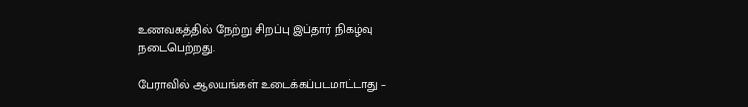உணவகத்தில் நேற்று சிறப்பு இப்தார் நிகழ்வு நடைபெற்றது.

பேராவில் ஆலயங்கள் உடைக்கப்படமாட்டாது –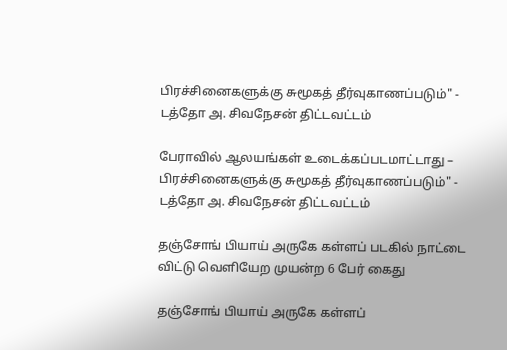பிரச்சினைகளுக்கு சுமூகத் தீர்வுகாணப்படும்" - டத்தோ அ. சிவநேசன் திட்டவட்டம்

பேராவில் ஆலயங்கள் உடைக்கப்படமாட்டாது – பிரச்சினைகளுக்கு சுமூகத் தீர்வுகாணப்படும்" - டத்தோ அ. சிவநேசன் திட்டவட்டம்

தஞ்சோங் பியாய் அருகே கள்ளப் படகில் நாட்டை விட்டு வெளியேற முயன்ற 6 பேர் கைது

தஞ்சோங் பியாய் அருகே கள்ளப்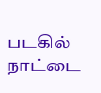படகில் நாட்டை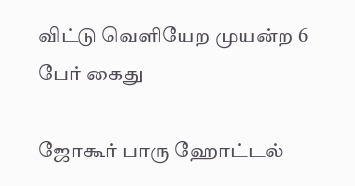விட்டு வெளியேற முயன்ற 6 பேர் கைது

ஜோகூர் பாரு ஹோட்டல்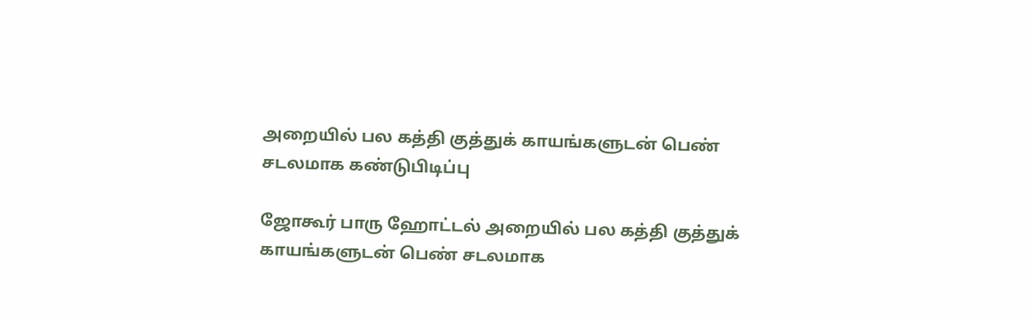அறையில் பல கத்தி குத்துக் காயங்களுடன் பெண் சடலமாக கண்டுபிடிப்பு

ஜோகூர் பாரு ஹோட்டல் அறையில் பல கத்தி குத்துக் காயங்களுடன் பெண் சடலமாக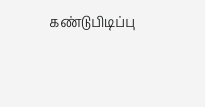கண்டுபிடிப்பு